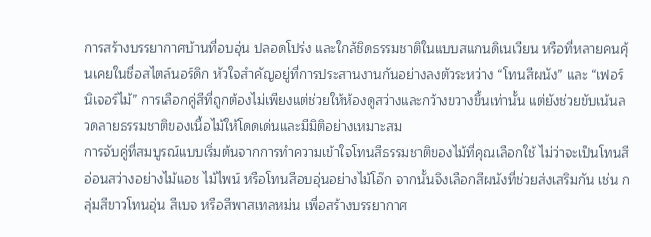การสร้างบรรยากาศบ้านที่อบอุ่น ปลอดโปร่ง และใกล้ชิดธรรมชาติในแบบสแกนดิเนเวียน หรือที่หลายคนคุ้นเคยในชื่อสไตล์นอร์ดิก หัวใจสำคัญอยู่ที่การประสานงานกันอย่างลงตัวระหว่าง “โทนสีผนัง” และ “เฟอร์นิเจอร์ไม้” การเลือกคู่สีที่ถูกต้องไม่เพียงแต่ช่วยให้ห้องดูสว่างและกว้างขวางขึ้นเท่านั้น แต่ยังช่วยขับเน้นลวดลายธรรมชาติของเนื้อไม้ให้โดดเด่นและมีมิติอย่างเหมาะสม
การจับคู่ที่สมบูรณ์แบบเริ่มต้นจากการทำความเข้าใจโทนสีธรรมชาติของไม้ที่คุณเลือกใช้ ไม่ว่าจะเป็นโทนสีอ่อนสว่างอย่างไม้แอช ไม้ไพน์ หรือโทนสีอบอุ่นอย่างไม้โอ๊ก จากนั้นจึงเลือกสีผนังที่ช่วยส่งเสริมกัน เช่น กลุ่มสีขาวโทนอุ่น สีเบจ หรือสีพาสเทลหม่น เพื่อสร้างบรรยากาศ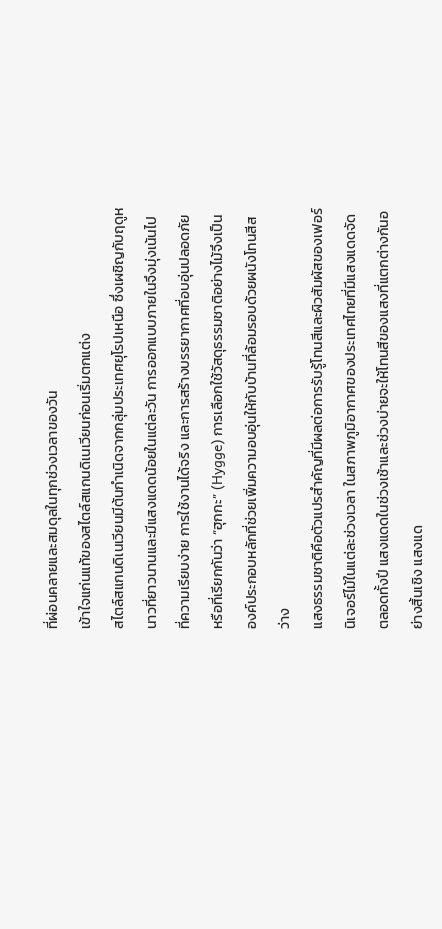ที่ผ่อนคลายและสมดุลในทุกช่วงเวลาของวัน
เข้าใจแก่นแท้ของสไตล์สแกนดิเนเวียนก่อนเริ่มตกแต่ง
สไตล์สแกนดิเนเวียนมีต้นกำเนิดจากกลุ่มประเทศยุโรปเหนือ ซึ่งเผชิญกับฤดูหนาวที่ยาวนานและมีแสงแดดน้อยในแต่ละวัน การออกแบบภายในจึงมุ่งเน้นไปที่ความเรียบง่าย การใช้งานได้จริง และการสร้างบรรยากาศที่อบอุ่นปลอดภัย หรือที่เรียกกันว่า “ฮุกกะ” (Hygge) การเลือกใช้วัสดุธรรมชาติอย่างไม้จึงเป็นองค์ประกอบหลักที่ช่วยเพิ่มความอบอุ่นให้กับบ้านที่ล้อมรอบด้วยผนังโทนสีสว่าง
แสงธรรมชาติคือตัวแปรสำคัญที่มีผลต่อการรับรู้โทนสีและผิวสัมผัสของเฟอร์นิเจอร์ไม้ในแต่ละช่วงเวลา ในสภาพภูมิอากาศของประเทศไทยที่มีแสงแดดจัดตลอดทั้งปี แสงแดดในช่วงเช้าและช่วงบ่ายจะให้โทนสีของแสงที่แตกต่างกันอย่างสิ้นเชิง แสงแด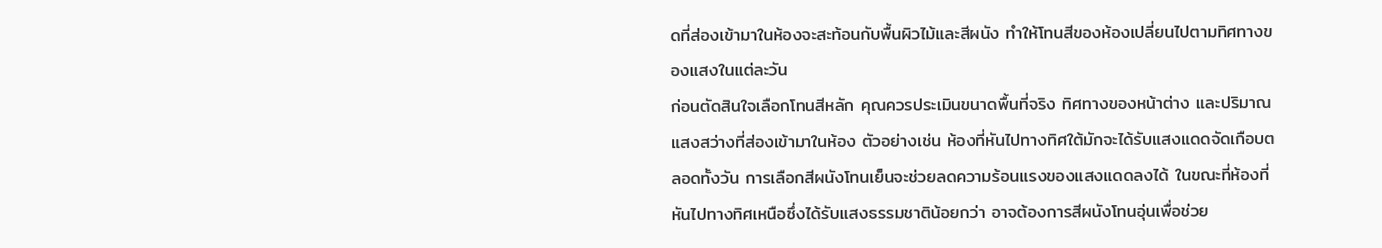ดที่ส่องเข้ามาในห้องจะสะท้อนกับพื้นผิวไม้และสีผนัง ทำให้โทนสีของห้องเปลี่ยนไปตามทิศทางของแสงในแต่ละวัน
ก่อนตัดสินใจเลือกโทนสีหลัก คุณควรประเมินขนาดพื้นที่จริง ทิศทางของหน้าต่าง และปริมาณแสงสว่างที่ส่องเข้ามาในห้อง ตัวอย่างเช่น ห้องที่หันไปทางทิศใต้มักจะได้รับแสงแดดจัดเกือบตลอดทั้งวัน การเลือกสีผนังโทนเย็นจะช่วยลดความร้อนแรงของแสงแดดลงได้ ในขณะที่ห้องที่หันไปทางทิศเหนือซึ่งได้รับแสงธรรมชาติน้อยกว่า อาจต้องการสีผนังโทนอุ่นเพื่อช่วย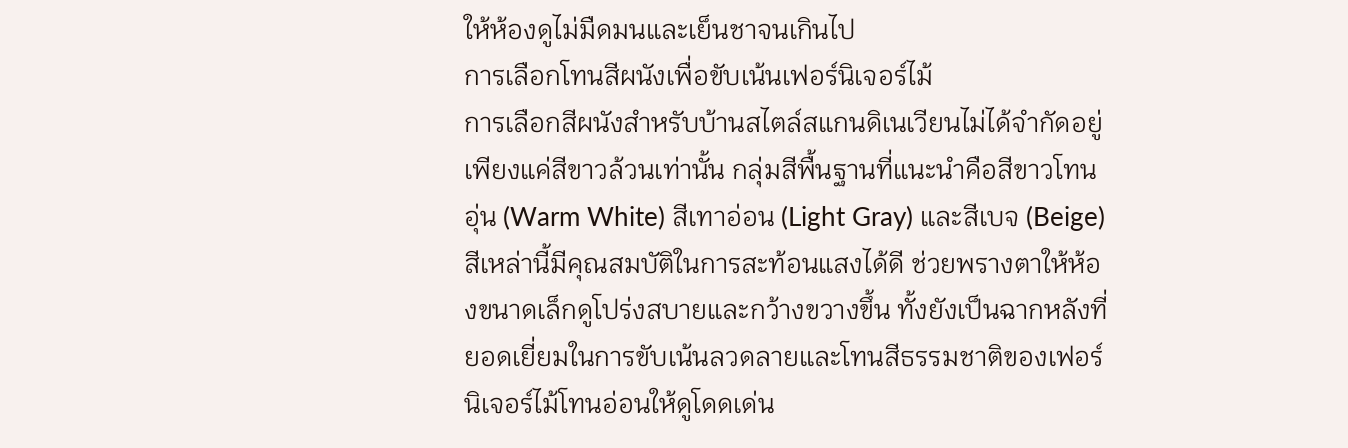ให้ห้องดูไม่มืดมนและเย็นชาจนเกินไป
การเลือกโทนสีผนังเพื่อขับเน้นเฟอร์นิเจอร์ไม้
การเลือกสีผนังสำหรับบ้านสไตล์สแกนดิเนเวียนไม่ได้จำกัดอยู่เพียงแค่สีขาวล้วนเท่านั้น กลุ่มสีพื้นฐานที่แนะนำคือสีขาวโทนอุ่น (Warm White) สีเทาอ่อน (Light Gray) และสีเบจ (Beige) สีเหล่านี้มีคุณสมบัติในการสะท้อนแสงได้ดี ช่วยพรางตาให้ห้องขนาดเล็กดูโปร่งสบายและกว้างขวางขึ้น ทั้งยังเป็นฉากหลังที่ยอดเยี่ยมในการขับเน้นลวดลายและโทนสีธรรมชาติของเฟอร์นิเจอร์ไม้โทนอ่อนให้ดูโดดเด่น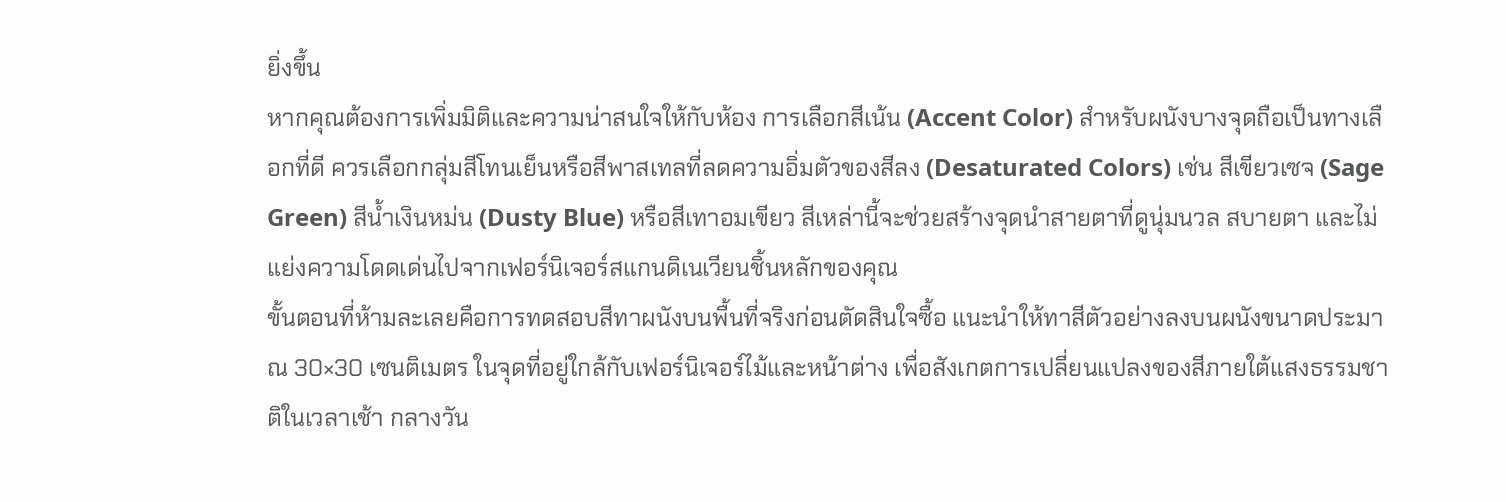ยิ่งขึ้น
หากคุณต้องการเพิ่มมิติและความน่าสนใจให้กับห้อง การเลือกสีเน้น (Accent Color) สำหรับผนังบางจุดถือเป็นทางเลือกที่ดี ควรเลือกกลุ่มสีโทนเย็นหรือสีพาสเทลที่ลดความอิ่มตัวของสีลง (Desaturated Colors) เช่น สีเขียวเซจ (Sage Green) สีน้ำเงินหม่น (Dusty Blue) หรือสีเทาอมเขียว สีเหล่านี้จะช่วยสร้างจุดนำสายตาที่ดูนุ่มนวล สบายตา และไม่แย่งความโดดเด่นไปจากเฟอร์นิเจอร์สแกนดิเนเวียนชิ้นหลักของคุณ
ขั้นตอนที่ห้ามละเลยคือการทดสอบสีทาผนังบนพื้นที่จริงก่อนตัดสินใจซื้อ แนะนำให้ทาสีตัวอย่างลงบนผนังขนาดประมาณ 30×30 เซนติเมตร ในจุดที่อยู่ใกล้กับเฟอร์นิเจอร์ไม้และหน้าต่าง เพื่อสังเกตการเปลี่ยนแปลงของสีภายใต้แสงธรรมชาติในเวลาเช้า กลางวัน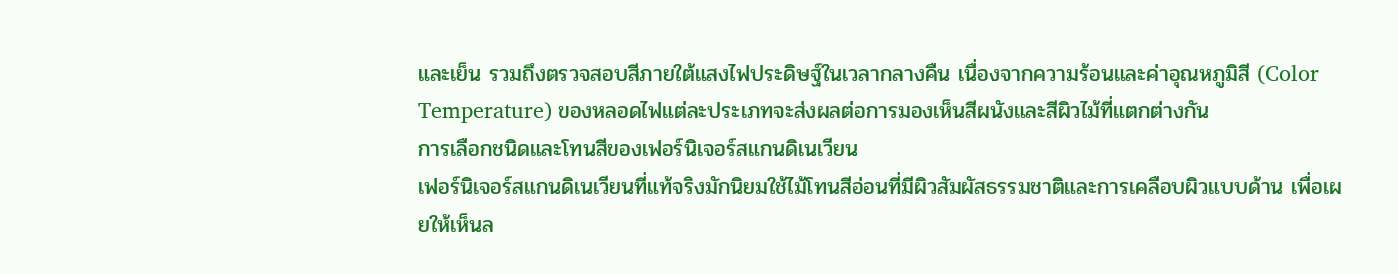และเย็น รวมถึงตรวจสอบสีภายใต้แสงไฟประดิษฐ์ในเวลากลางคืน เนื่องจากความร้อนและค่าอุณหภูมิสี (Color Temperature) ของหลอดไฟแต่ละประเภทจะส่งผลต่อการมองเห็นสีผนังและสีผิวไม้ที่แตกต่างกัน
การเลือกชนิดและโทนสีของเฟอร์นิเจอร์สแกนดิเนเวียน
เฟอร์นิเจอร์สแกนดิเนเวียนที่แท้จริงมักนิยมใช้ไม้โทนสีอ่อนที่มีผิวสัมผัสธรรมชาติและการเคลือบผิวแบบด้าน เพื่อเผยให้เห็นล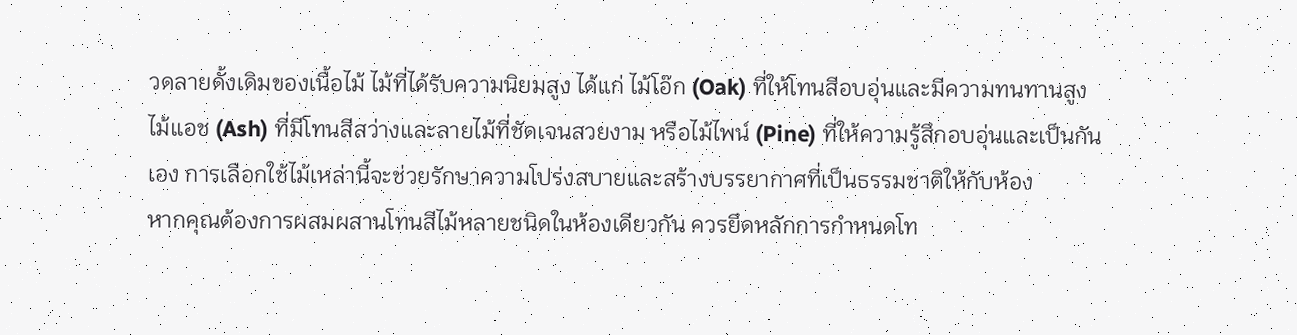วดลายดั้งเดิมของเนื้อไม้ ไม้ที่ได้รับความนิยมสูง ได้แก่ ไม้โอ๊ก (Oak) ที่ให้โทนสีอบอุ่นและมีความทนทานสูง ไม้แอช (Ash) ที่มีโทนสีสว่างและลายไม้ที่ชัดเจนสวยงาม หรือไม้ไพน์ (Pine) ที่ให้ความรู้สึกอบอุ่นและเป็นกันเอง การเลือกใช้ไม้เหล่านี้จะช่วยรักษาความโปร่งสบายและสร้างบรรยากาศที่เป็นธรรมชาติให้กับห้อง
หากคุณต้องการผสมผสานโทนสีไม้หลายชนิดในห้องเดียวกัน ควรยึดหลักการกำหนดโท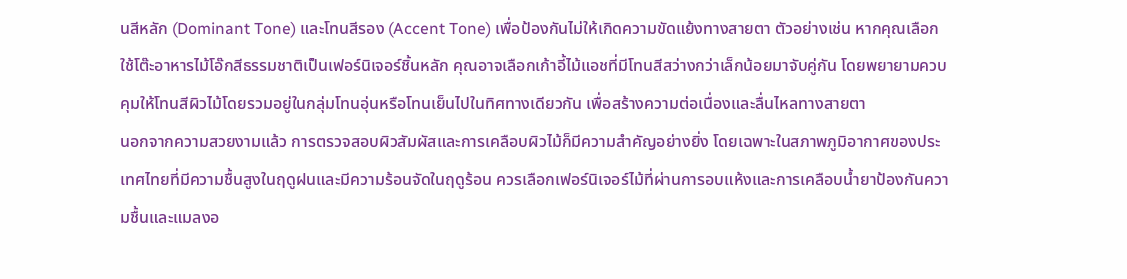นสีหลัก (Dominant Tone) และโทนสีรอง (Accent Tone) เพื่อป้องกันไม่ให้เกิดความขัดแย้งทางสายตา ตัวอย่างเช่น หากคุณเลือกใช้โต๊ะอาหารไม้โอ๊กสีธรรมชาติเป็นเฟอร์นิเจอร์ชิ้นหลัก คุณอาจเลือกเก้าอี้ไม้แอชที่มีโทนสีสว่างกว่าเล็กน้อยมาจับคู่กัน โดยพยายามควบคุมให้โทนสีผิวไม้โดยรวมอยู่ในกลุ่มโทนอุ่นหรือโทนเย็นไปในทิศทางเดียวกัน เพื่อสร้างความต่อเนื่องและลื่นไหลทางสายตา
นอกจากความสวยงามแล้ว การตรวจสอบผิวสัมผัสและการเคลือบผิวไม้ก็มีความสำคัญอย่างยิ่ง โดยเฉพาะในสภาพภูมิอากาศของประเทศไทยที่มีความชื้นสูงในฤดูฝนและมีความร้อนจัดในฤดูร้อน ควรเลือกเฟอร์นิเจอร์ไม้ที่ผ่านการอบแห้งและการเคลือบน้ำยาป้องกันความชื้นและแมลงอ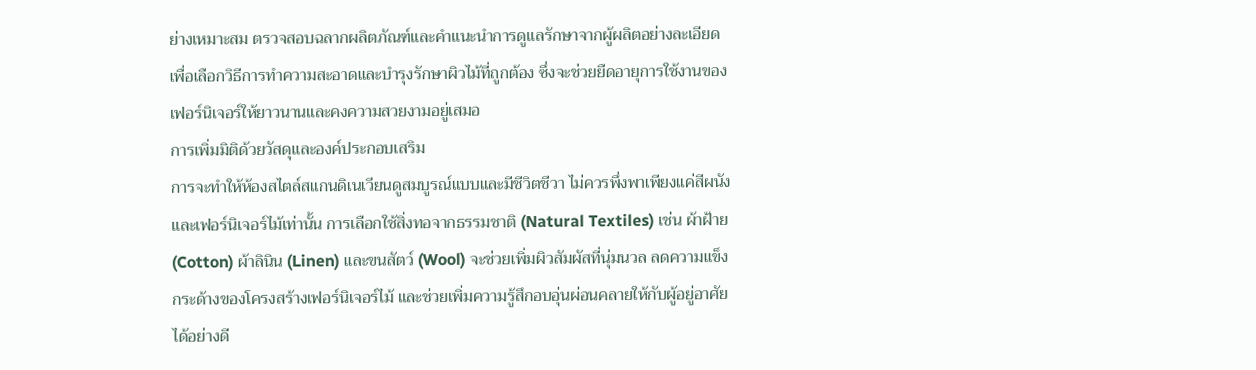ย่างเหมาะสม ตรวจสอบฉลากผลิตภัณฑ์และคำแนะนำการดูแลรักษาจากผู้ผลิตอย่างละเอียด เพื่อเลือกวิธีการทำความสะอาดและบำรุงรักษาผิวไม้ที่ถูกต้อง ซึ่งจะช่วยยืดอายุการใช้งานของเฟอร์นิเจอร์ให้ยาวนานและคงความสวยงามอยู่เสมอ
การเพิ่มมิติด้วยวัสดุและองค์ประกอบเสริม
การจะทำให้ห้องสไตล์สแกนดิเนเวียนดูสมบูรณ์แบบและมีชีวิตชีวา ไม่ควรพึ่งพาเพียงแค่สีผนังและเฟอร์นิเจอร์ไม้เท่านั้น การเลือกใช้สิ่งทอจากธรรมชาติ (Natural Textiles) เช่น ผ้าฝ้าย (Cotton) ผ้าลินิน (Linen) และขนสัตว์ (Wool) จะช่วยเพิ่มผิวสัมผัสที่นุ่มนวล ลดความแข็งกระด้างของโครงสร้างเฟอร์นิเจอร์ไม้ และช่วยเพิ่มความรู้สึกอบอุ่นผ่อนคลายให้กับผู้อยู่อาศัยได้อย่างดี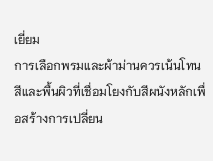เยี่ยม
การเลือกพรมและผ้าม่านควรเน้นโทนสีและพื้นผิวที่เชื่อมโยงกับสีผนังหลักเพื่อสร้างการเปลี่ยน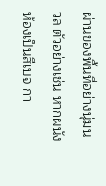ผ่านของพื้นที่อย่างนุ่มนวล ตัวอย่างเช่น หากผนังห้องเป็นสีเบจ กา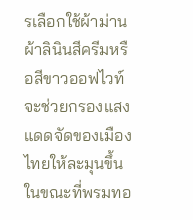รเลือกใช้ผ้าม่านผ้าลินินสีครีมหรือสีขาวออฟไวท์จะช่วยกรองแสงแดดจัดของเมืองไทยให้ละมุนขึ้น ในขณะที่พรมทอ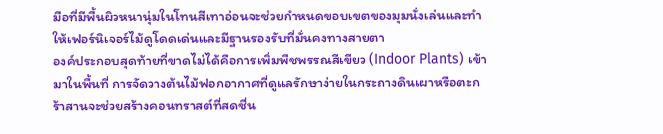มือที่มีพื้นผิวหนานุ่มในโทนสีเทาอ่อนจะช่วยกำหนดขอบเขตของมุมนั่งเล่นและทำให้เฟอร์นิเจอร์ไม้ดูโดดเด่นและมีฐานรองรับที่มั่นคงทางสายตา
องค์ประกอบสุดท้ายที่ขาดไม่ได้คือการเพิ่มพืชพรรณสีเขียว (Indoor Plants) เข้ามาในพื้นที่ การจัดวางต้นไม้ฟอกอากาศที่ดูแลรักษาง่ายในกระถางดินเผาหรือตะกร้าสานจะช่วยสร้างคอนทราสต์ที่สดชื่น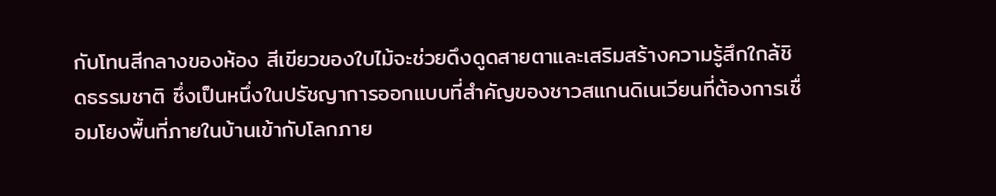กับโทนสีกลางของห้อง สีเขียวของใบไม้จะช่วยดึงดูดสายตาและเสริมสร้างความรู้สึกใกล้ชิดธรรมชาติ ซึ่งเป็นหนึ่งในปรัชญาการออกแบบที่สำคัญของชาวสแกนดิเนเวียนที่ต้องการเชื่อมโยงพื้นที่ภายในบ้านเข้ากับโลกภาย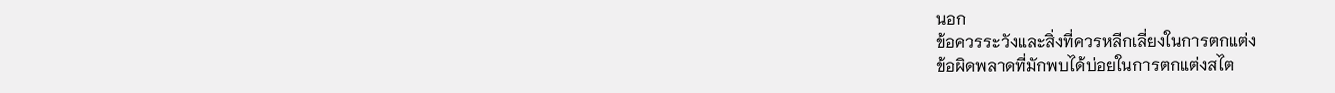นอก
ข้อควรระวังและสิ่งที่ควรหลีกเลี่ยงในการตกแต่ง
ข้อผิดพลาดที่มักพบได้บ่อยในการตกแต่งสไต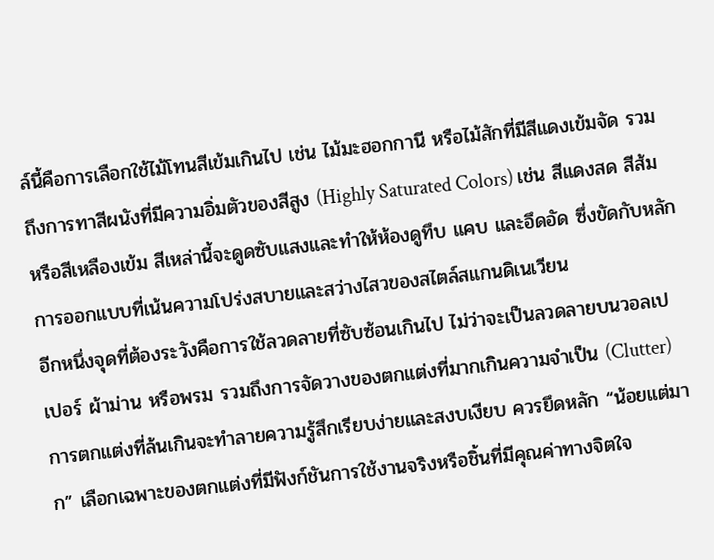ล์นี้คือการเลือกใช้ไม้โทนสีเข้มเกินไป เช่น ไม้มะฮอกกานี หรือไม้สักที่มีสีแดงเข้มจัด รวมถึงการทาสีผนังที่มีความอิ่มตัวของสีสูง (Highly Saturated Colors) เช่น สีแดงสด สีส้ม หรือสีเหลืองเข้ม สีเหล่านี้จะดูดซับแสงและทำให้ห้องดูทึบ แคบ และอึดอัด ซึ่งขัดกับหลักการออกแบบที่เน้นความโปร่งสบายและสว่างไสวของสไตล์สแกนดิเนเวียน
อีกหนึ่งจุดที่ต้องระวังคือการใช้ลวดลายที่ซับซ้อนเกินไป ไม่ว่าจะเป็นลวดลายบนวอลเปเปอร์ ผ้าม่าน หรือพรม รวมถึงการจัดวางของตกแต่งที่มากเกินความจำเป็น (Clutter) การตกแต่งที่ล้นเกินจะทำลายความรู้สึกเรียบง่ายและสงบเงียบ ควรยึดหลัก “น้อยแต่มาก” เลือกเฉพาะของตกแต่งที่มีฟังก์ชันการใช้งานจริงหรือชิ้นที่มีคุณค่าทางจิตใจ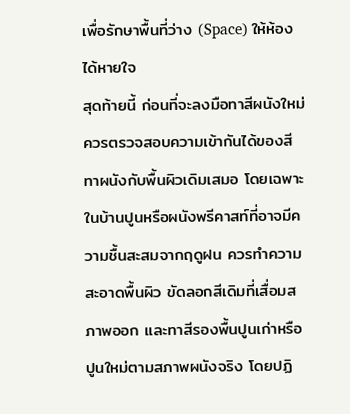เพื่อรักษาพื้นที่ว่าง (Space) ให้ห้องได้หายใจ
สุดท้ายนี้ ก่อนที่จะลงมือทาสีผนังใหม่ ควรตรวจสอบความเข้ากันได้ของสีทาผนังกับพื้นผิวเดิมเสมอ โดยเฉพาะในบ้านปูนหรือผนังพรีคาสท์ที่อาจมีความชื้นสะสมจากฤดูฝน ควรทำความสะอาดพื้นผิว ขัดลอกสีเดิมที่เสื่อมสภาพออก และทาสีรองพื้นปูนเก่าหรือปูนใหม่ตามสภาพผนังจริง โดยปฏิ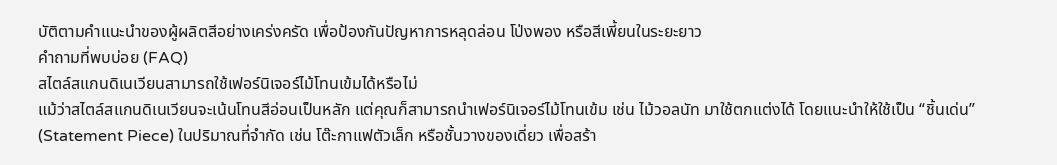บัติตามคำแนะนำของผู้ผลิตสีอย่างเคร่งครัด เพื่อป้องกันปัญหาการหลุดล่อน โป่งพอง หรือสีเพี้ยนในระยะยาว
คำถามที่พบบ่อย (FAQ)
สไตล์สแกนดิเนเวียนสามารถใช้เฟอร์นิเจอร์ไม้โทนเข้มได้หรือไม่
แม้ว่าสไตล์สแกนดิเนเวียนจะเน้นโทนสีอ่อนเป็นหลัก แต่คุณก็สามารถนำเฟอร์นิเจอร์ไม้โทนเข้ม เช่น ไม้วอลนัท มาใช้ตกแต่งได้ โดยแนะนำให้ใช้เป็น “ชิ้นเด่น” (Statement Piece) ในปริมาณที่จำกัด เช่น โต๊ะกาแฟตัวเล็ก หรือชั้นวางของเดี่ยว เพื่อสร้า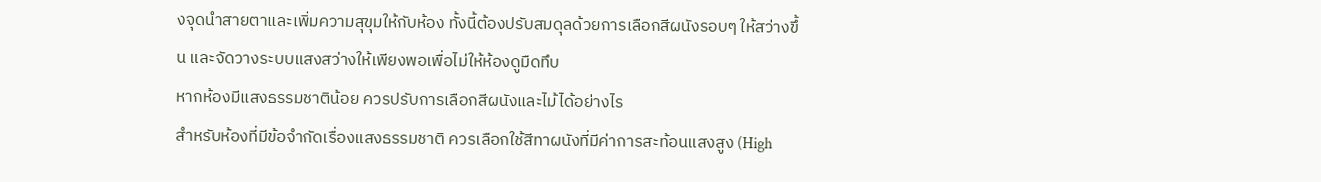งจุดนำสายตาและเพิ่มความสุขุมให้กับห้อง ทั้งนี้ต้องปรับสมดุลด้วยการเลือกสีผนังรอบๆ ให้สว่างขึ้น และจัดวางระบบแสงสว่างให้เพียงพอเพื่อไม่ให้ห้องดูมืดทึบ
หากห้องมีแสงธรรมชาติน้อย ควรปรับการเลือกสีผนังและไม้ได้อย่างไร
สำหรับห้องที่มีข้อจำกัดเรื่องแสงธรรมชาติ ควรเลือกใช้สีทาผนังที่มีค่าการสะท้อนแสงสูง (High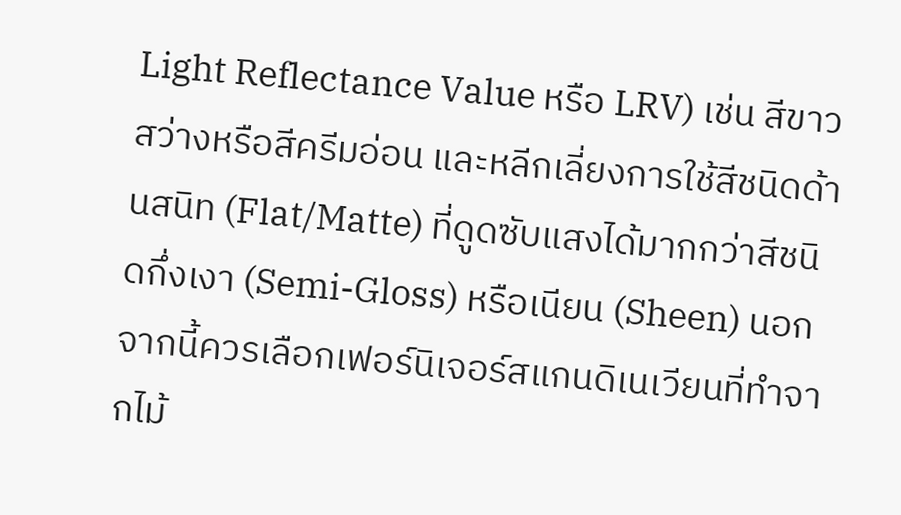Light Reflectance Value หรือ LRV) เช่น สีขาวสว่างหรือสีครีมอ่อน และหลีกเลี่ยงการใช้สีชนิดด้านสนิท (Flat/Matte) ที่ดูดซับแสงได้มากกว่าสีชนิดกึ่งเงา (Semi-Gloss) หรือเนียน (Sheen) นอกจากนี้ควรเลือกเฟอร์นิเจอร์สแกนดิเนเวียนที่ทำจากไม้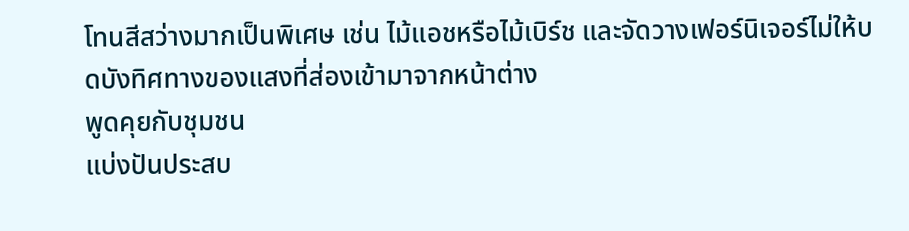โทนสีสว่างมากเป็นพิเศษ เช่น ไม้แอชหรือไม้เบิร์ช และจัดวางเฟอร์นิเจอร์ไม่ให้บดบังทิศทางของแสงที่ส่องเข้ามาจากหน้าต่าง
พูดคุยกับชุมชน
แบ่งปันประสบ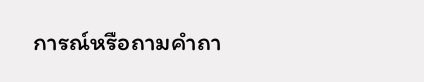การณ์หรือถามคำถา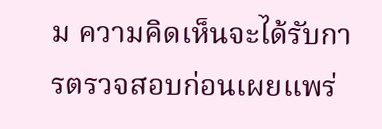ม ความคิดเห็นจะได้รับการตรวจสอบก่อนเผยแพร่